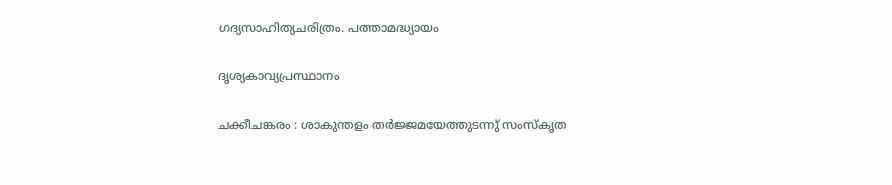ഗദ്യസാഹിത്യചരിത്രം. പത്താമദ്ധ്യായം

ദൃശ്യകാവ്യപ്രസ്ഥാനം

ചക്കീചങ്കരം : ശാകുന്തളം തർജ്ജമയേത്തുടന്നു് സംസ്കൃത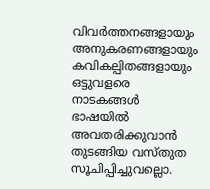വിവർത്തനങ്ങളായും അനുകരണങ്ങളായും കവികല്പിതങ്ങളായും ഒട്ടുവളരെ നാടകങ്ങൾ ഭാഷയിൽ അവതരിക്കുവാൻ തുടങ്ങിയ വസ്തുത സൂചിപ്പിച്ചുവല്ലൊ.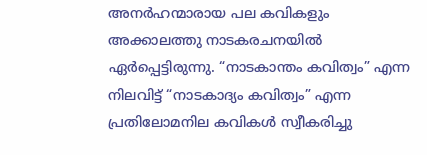അനർഹന്മാരായ പല കവികളും അക്കാലത്തു നാടകരചനയിൽ ഏർപ്പെട്ടിരുന്നു. “നാടകാന്തം കവിത്വം” എന്ന നിലവിട്ട് “നാടകാദ്യം കവിത്വം” എന്ന പ്രതിലോമനില കവികൾ സ്വീകരിച്ചു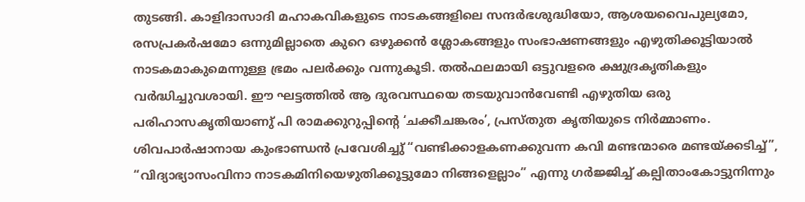തുടങ്ങി. കാളിദാസാദി മഹാകവികളുടെ നാടകങ്ങളിലെ സന്ദർഭശുദ്ധിയോ, ആശയവൈപുല്യമോ, രസപ്രകർഷമോ ഒന്നുമില്ലാതെ കുറെ ഒഴുക്കൻ ശ്ലോകങ്ങളും സംഭാഷണങ്ങളും എഴുതിക്കൂട്ടിയാൽ നാടകമാകുമെന്നുള്ള ഭ്രമം പലർക്കും വന്നുകൂടി. തൽഫലമായി ഒട്ടുവളരെ ക്ഷുദ്രകൃതികളും വർദ്ധിച്ചുവശായി. ഈ ഘട്ടത്തിൽ ആ ദുരവസ്ഥയെ തടയുവാൻവേണ്ടി എഴുതിയ ഒരു പരിഹാസകൃതിയാണു് പി രാമക്കുറുപ്പിൻ്റെ ‘ചക്കീചങ്കരം’, പ്രസ്തുത കൃതിയുടെ നിർമ്മാണം. ശിവപാർഷാനായ കുംഭാണ്ഡൻ പ്രവേശിച്ചു് “വണ്ടിക്കാളകണക്കുവന്ന കവി മണ്ടന്മാരെ മണ്ടയ്ക്കടിച്ച്”, “വിദ്യാഭ്യാസംവിനാ നാടകമിനിയെഴുതിക്കൂട്ടുമോ നിങ്ങളെല്ലാം” എന്നു ഗർജ്ജിച്ച് കല്പിതാംകോട്ടുനിന്നും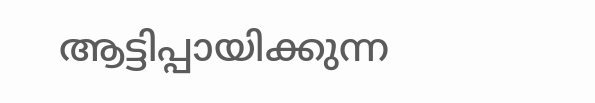ആട്ടിപ്പായിക്കുന്ന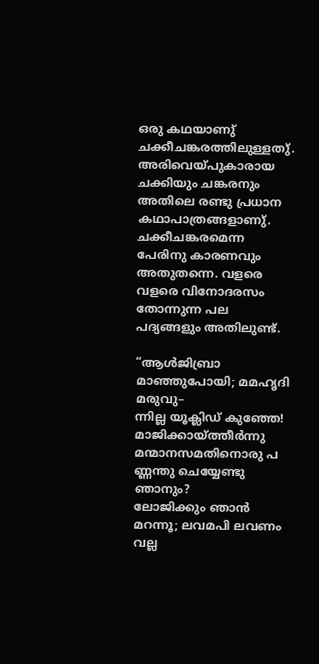ഒരു കഥയാണു് ചക്കീചങ്കരത്തിലുള്ളതു്. അരിവെയ്പുകാരായ ചക്കിയും ചങ്കരനും അതിലെ രണ്ടു പ്രധാന കഥാപാത്രങ്ങളാണു്. ചക്കീചങ്കരമെന്ന പേരിനു കാരണവും അതുതന്നെ. വളരെ വളരെ വിനോദരസം തോന്നുന്ന പല പദ്യങ്ങളും അതിലുണ്ട്.

“ആൾജിബ്രാ മാഞ്ഞുപോയി; മമഹൃദി മരുവു–
ന്നില്ല യൂക്ലിഡ് കുഞ്ഞേ! മാജിക്കായ്ത്തീർന്നു മന്മാനസമതിനൊരു പ
ണ്ണന്തു ചെയ്യേണ്ടു ഞാനും?
ലോജിക്കും ഞാൻ മറന്നൂ; ലവമപി ലവണം
വല്ല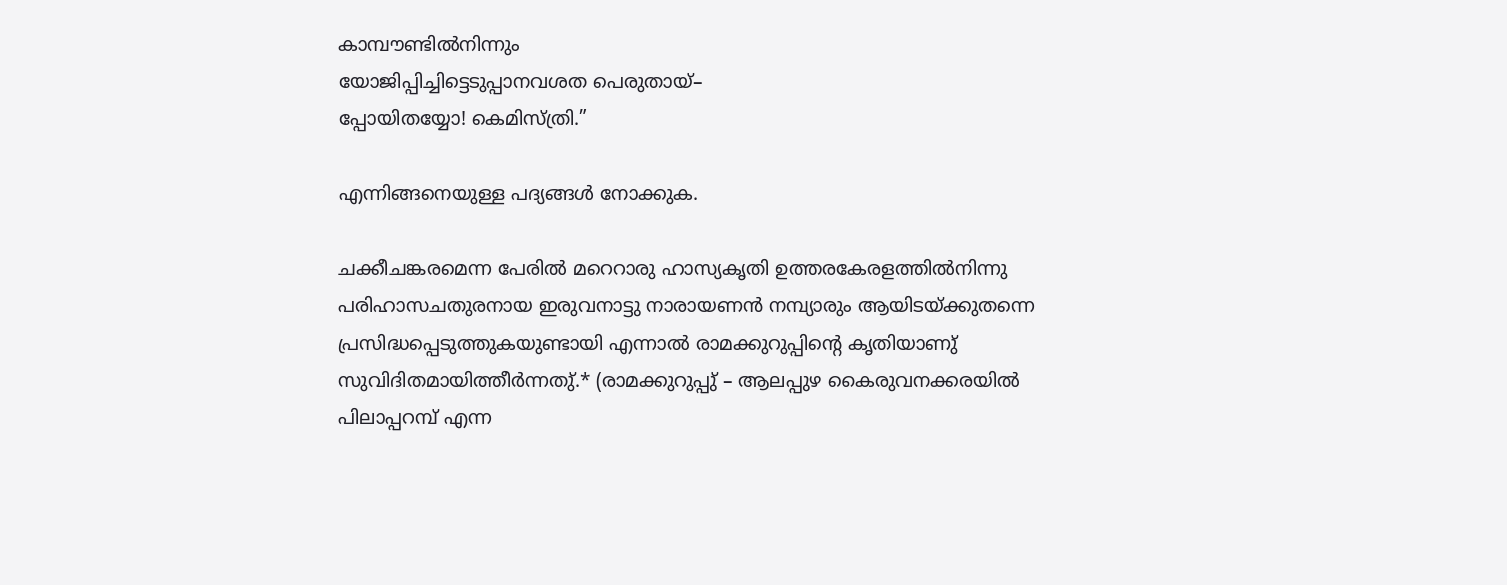കാമ്പൗണ്ടിൽനിന്നും
യോജിപ്പിച്ചിട്ടെടുപ്പാനവശത പെരുതായ്–
പ്പോയിതയ്യോ! കെമിസ്ത്രി.”

എന്നിങ്ങനെയുള്ള പദ്യങ്ങൾ നോക്കുക.

ചക്കീചങ്കരമെന്ന പേരിൽ മറെറാരു ഹാസ്യകൃതി ഉത്തരകേരളത്തിൽനിന്നു പരിഹാസചതുരനായ ഇരുവനാട്ടു നാരായണൻ നമ്പ്യാരും ആയിടയ്ക്കുതന്നെ പ്രസിദ്ധപ്പെടുത്തുകയുണ്ടായി എന്നാൽ രാമക്കുറുപ്പിൻ്റെ കൃതിയാണു് സുവിദിതമായിത്തീർന്നതു്.* (രാമക്കുറുപ്പു് – ആലപ്പുഴ കൈരുവനക്കരയിൽ പിലാപ്പറമ്പ് എന്ന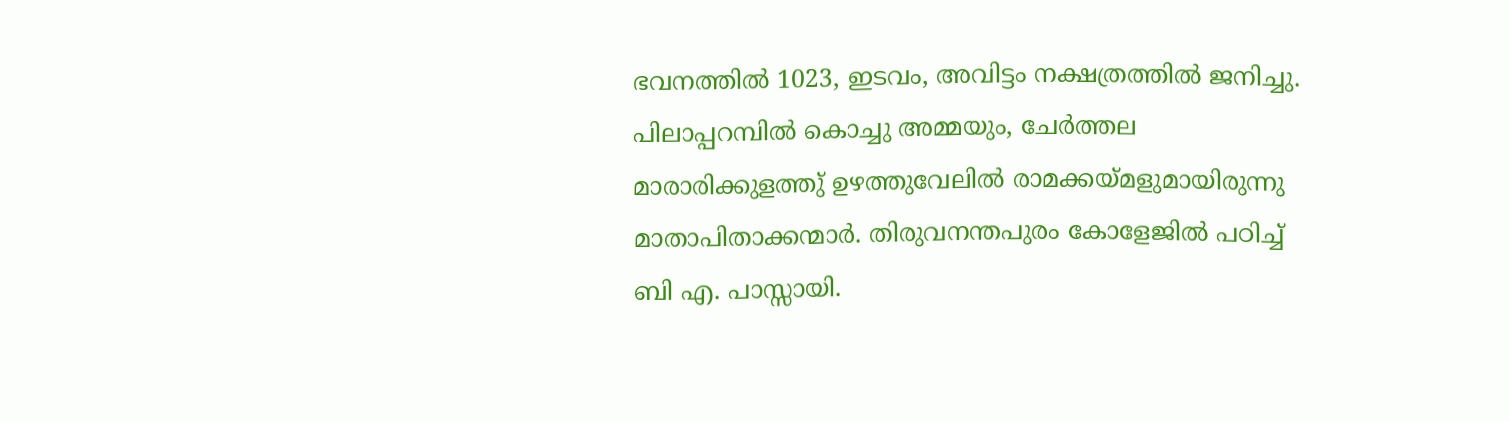ഭവനത്തിൽ 1023, ഇടവം, അവിട്ടം നക്ഷത്രത്തിൽ ജനിച്ചു. പിലാപ്പറമ്പിൽ കൊച്ചു അമ്മയും, ചേർത്തല മാരാരിക്കുളത്തു് ഉഴത്തുവേലിൽ രാമക്കയ്മളുമായിരുന്നു മാതാപിതാക്കന്മാർ. തിരുവനന്തപുരം കോളേജിൽ പഠിച്ച് ബി എ. പാസ്സായി.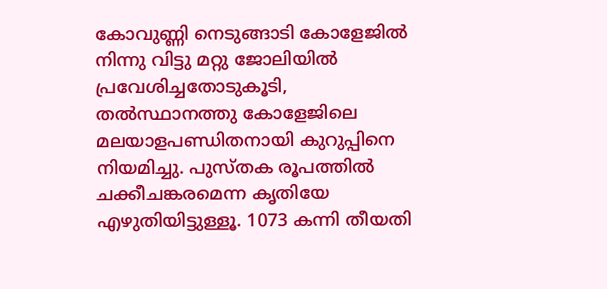കോവുണ്ണി നെടുങ്ങാടി കോളേജിൽ നിന്നു വിട്ടു മറ്റു ജോലിയിൽ പ്രവേശിച്ചതോടുകൂടി, തൽസ്ഥാനത്തു കോളേജിലെ മലയാളപണ്ഡിതനായി കുറുപ്പിനെ നിയമിച്ചു. പുസ്തക രൂപത്തിൽ ചക്കീചങ്കരമെന്ന കൃതിയേ എഴുതിയിട്ടുള്ളൂ. 1073 കന്നി തീയതി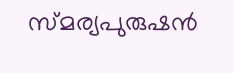സ്മര്യപുരുഷൻ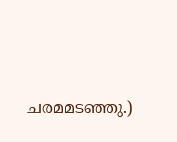ചരമമടഞ്ഞു.)